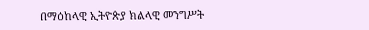በማዕከላዊ ኢትዮጵያ ክልላዊ መንግሥት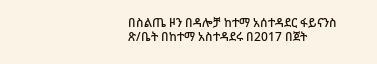በስልጤ ዞን በዳሎቻ ከተማ አሰተዳደር ፋይናንስ ጽ/ቤት በከተማ አስተዳደሩ በ2017 በጀት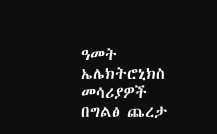ዓመት ኤሌክትሮኒክስ መሳሪያዎች በግልፅ ጨረታ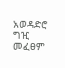አወዳድሮ ግዢ መፈፀም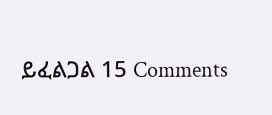ይፈልጋል 15 Comments